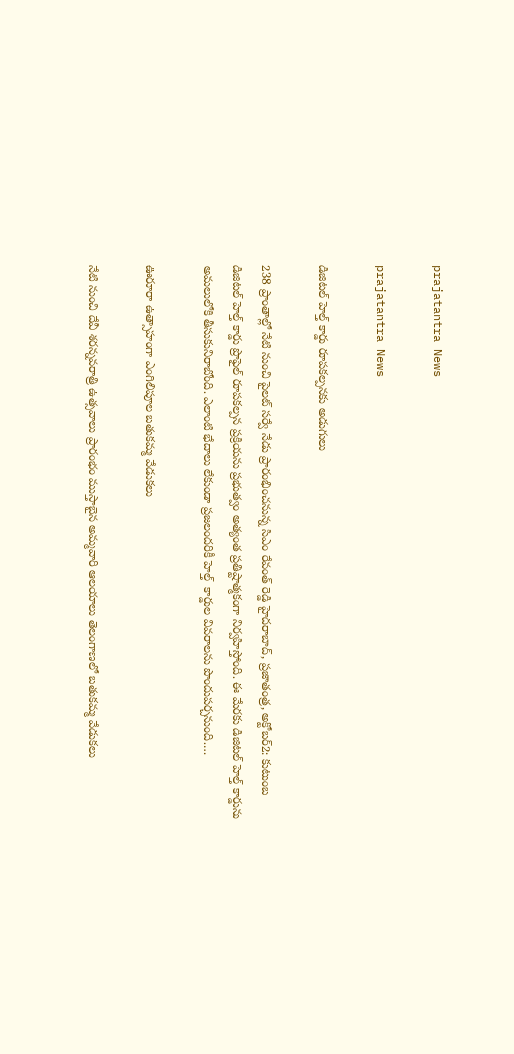prajatantra News

prajatantra News

డిజిటల్‌ ‌హెల్త్ ‌కార్డు రూప‌క‌ల్ప‌న‌కు అడుగులు

238 ప్రాంతాల్లో నేటి నుంచి పైలట్‌ ‌సర్వే నేడు ప్రారంభించనున్న సిఎం రేవంత్‌ ‌రెడ్డి హైదరాబాద్‌, ప్రజాతంత్ర, అక్టోబర్‌2: కుటుంబ డిజిటల్‌ ‌హెల్త్ ‌కార్డు ప్రొఫైల్‌ ‌రూపకల్పన ప్ర‌క్రియను ప్రభుత్వం అత్యంత ప్రతిష్టాత్మకంగా నిర్వహిస్తోంది. ఈ మేరకు డిజిటల్‌ ‌హెల్త్ ‌కార్డును అమ‌లులోకి తీసుకునిరాబోంది. ఎలాంటి భేదాలు లేకుండా ప్రజలందరికీ హెల్త్‌  కార్డుల వివరాలను పొందుపర్చనుంది.…

ఊరూరా ఉత్సాహంగా ఎంగిలిపూల బ‌తుక‌మ్మ వేడుక‌లు

నేటి నుంచి దేవీ శ‌ర‌న్న‌వ‌రాత్రి ఉత్స‌వాలు ప్రారంభం ముస్తాబైన అమ్మ‌వారి ఆల‌యాలు ‌తెలంగాణలో బతుకమ్మ వేడుకలు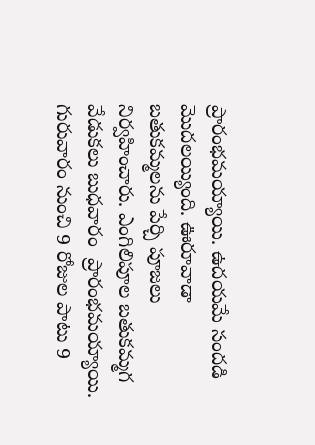ప్రారంభమయ్యాయి. ఉదయమే సందడి మొదలయ్యింది. ఊరూవాడా బతుకమ్మలను పేర్చి పూజలు నిర్వహించారు. ఎంగిలిపూల బతుకమ్మ‌గ వేడుక‌లు బుధ‌వారం  ప్రారంభమ‌య్యాయి. గురువారం నుంచి 9 రోజుల పాటు 9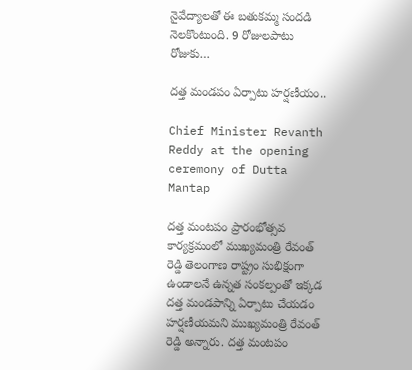నైవేద్యాలతో ఈ బతుకమ్మ సందడి నెలకొంటుంది. 9 రోజులపాటు రోజుకు…

దత్త మండపం ఏర్పాటు హర్షణీయం..

Chief Minister Revanth Reddy at the opening ceremony of Dutta Mantap

దత్త మంటపం ప్రారంభోత్సవ కార్యక్రమంలో ముఖ్యమంత్రి రేవంత్ రెడ్డి తెలంగాణ రాష్ట్రం సుభిక్షంగా ఉండాలనే ఉన్న‌త సంక‌ల్పంతో ఇక్క‌డ ద‌త్త మండ‌పాన్ని ఏర్పాటు చేయ‌డం హ‌ర్ష‌ణీయ‌మ‌ని ముఖ్య‌మంత్రి రేవంత్ రెడ్డి అన్నారు. దత్త మంటపం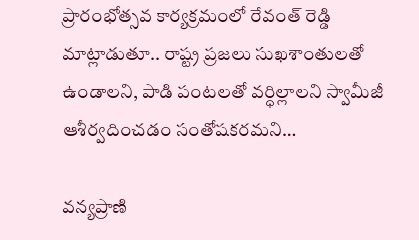ప్రారంభోత్సవ కార్యక్రమంలో రేవంత్ రెడ్డి మాట్లాడుతూ.. రాష్ట్ర‌ ప్రజలు సుఖశాంతులతో ఉండాలని, పాడి పంటలతో వర్ధిల్లాలని స్వామీజీ ఆశీర్వదించడం సంతోషక‌ర‌మ‌ని…

వన్యప్రాణి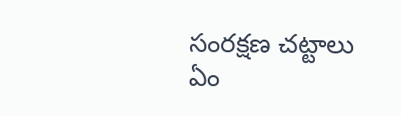సంరక్షణ చట్టాలు ఏం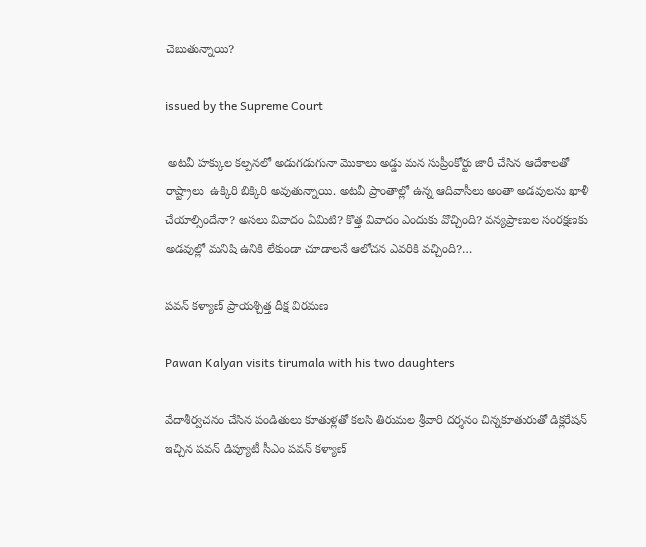చెబుతున్నాయి?

issued by the Supreme Court

 అటవీ హక్కుల కల్పనలో అడుగడుగునా మొకాలు అడ్డు మన సుప్రీంకోర్టు జారీ చేసిన ఆదేశాలతో రాష్ట్రాలు  ఉక్కిరి బిక్కిరి అవుతున్నాయి. అటవీ ప్రాంతాల్లో ఉన్న ఆదివాసీలు అంతా అడవులను ఖాళీ చేయాల్సిందేనా? అసలు వివాదం ఏమిటి? కొత్త వివాదం ఎందుకు వొచ్చింది? వన్యప్రాణుల సంరక్షణకు అడవుల్లో మనిషి ఉనికి లేకుండా చూడాలనే ఆలోచన ఎవరికి వచ్చింది?…

పవన్‌ కళ్యాణ్‌ ప్రాయశ్చిత్త దీక్ష విరమణ

Pawan Kalyan visits tirumala with his two daughters

వేదాశీర్వచనం చేసిన పండితులు కూతుళ్లతో కలసి తిరుమల శ్రీవారి దర్శనం చిన్నకూతురుతో డిక్లరేషన్‌ ఇచ్చిన పవన్‌ డిప్యూటీ సీఎం పవన్‌ కళ్యాణ్‌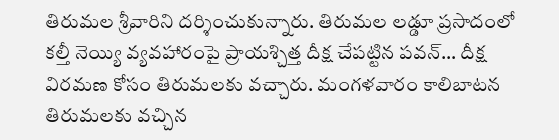తిరుమల శ్రీవారిని దర్శించుకున్నారు. తిరుమల లడ్డూ ప్రసాదంలో కల్తీ నెయ్యి వ్యవహారంపై ప్రాయశ్చిత్త దీక్ష చేపట్టిన పవన్‌… దీక్ష విరమణ కోసం తిరుమలకు వచ్చారు. మంగళవారం కాలిబాటన తిరుమలకు వచ్చిన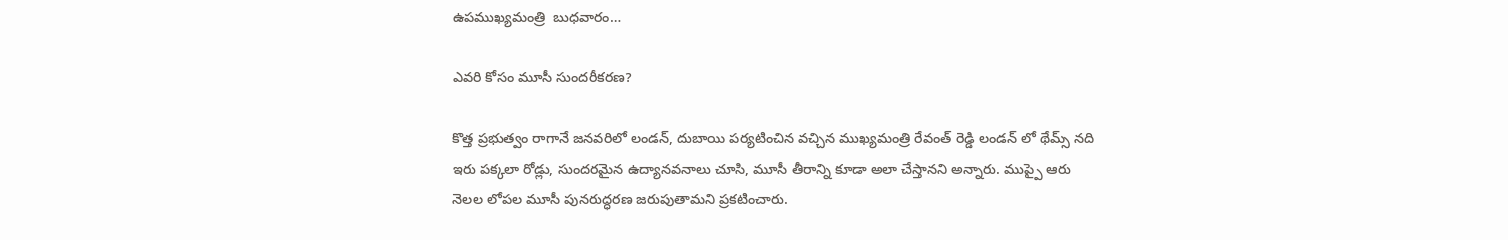ఉపముఖ్యమంత్రి  బుధవారం…

ఎవరి కోసం మూసీ సుందరీకరణ?

కొత్త ప్రభుత్వం రాగానే జనవరిలో లండన్, దుబాయి పర్యటించిన వచ్చిన ముఖ్యమంత్రి రేవంత్ రెడ్డి లండన్ లో థేమ్స్ నది ఇరు పక్కలా రోడ్లు, సుందరమైన ఉద్యానవనాలు చూసి, మూసీ తీరాన్ని కూడా అలా చేస్తానని అన్నారు. ముప్పై ఆరు నెలల లోపల మూసీ పునరుద్ధరణ జరుపుతామని ప్రకటించారు.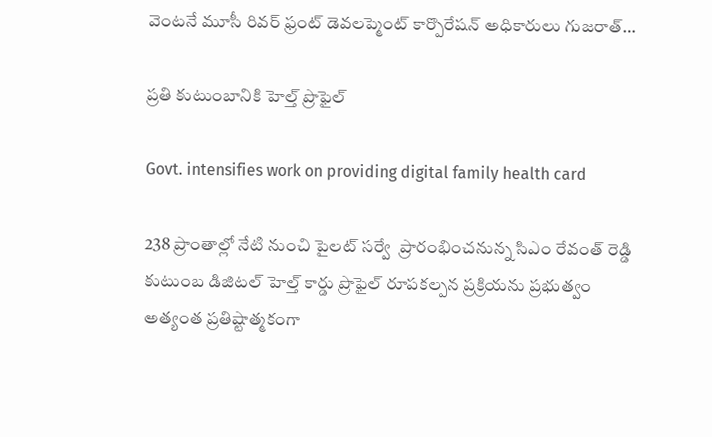వెంటనే మూసీ రివర్ ఫ్రంట్ డెవలప్మెంట్ కార్పొరేషన్ అధికారులు గుజరాత్…

ప్రతి కుటుంబానికి హెల్త్‌ ప్రొఫైల్‌

Govt. intensifies work on providing digital family health card

238 ప్రాంతాల్లో నేటి నుంచి పైలట్‌ సర్వే  ప్రారంభించనున్న సిఎం రేవంత్‌ రెడ్డి కుటుంబ డిజిటల్‌ హెల్త్‌ కార్డు ప్రొఫైల్‌ రూపకల్పన ప్రక్రియను ప్రభుత్వం అత్యంత ప్రతిష్టాత్మకంగా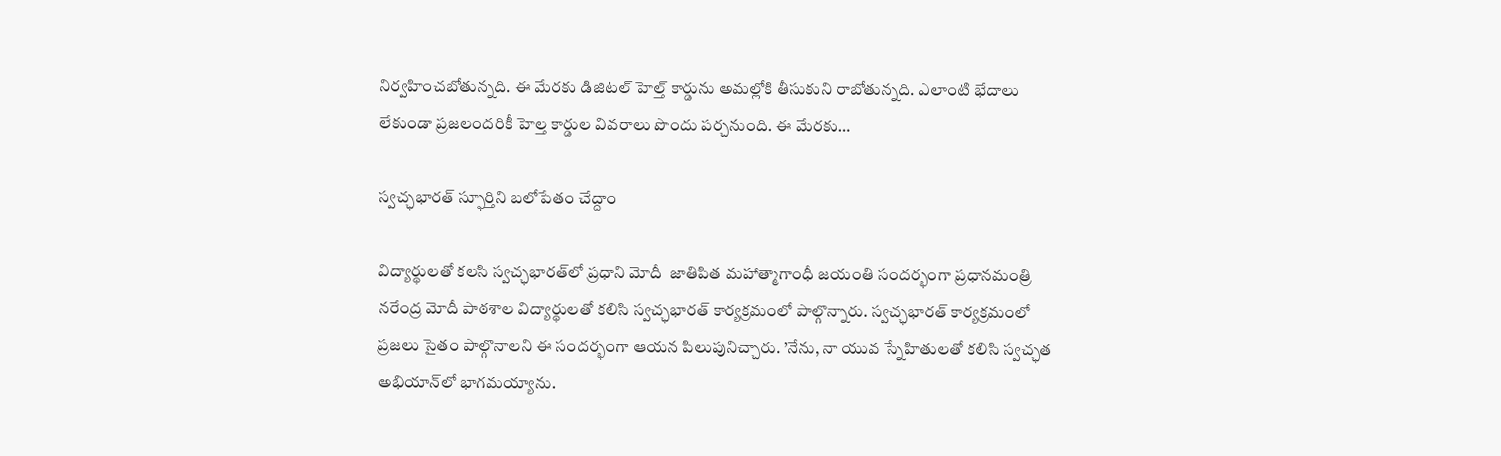నిర్వహించబోతున్నది. ఈ మేరకు డిజిటల్‌ హెల్త్‌ కార్డును అమల్లోకి తీసుకుని రాబోతున్నది. ఎలాంటి భేదాలు లేకుండా ప్రజలందరికీ హెల్త కార్డుల వివరాలు పొందు పర్చనుంది. ఈ మేరకు…

స్వచ్ఛభారత్‌ స్ఫూర్తిని బలోపేతం చేద్దాం

విద్యార్థులతో కలసి స్వచ్ఛభారత్‌లో ప్రధాని మోదీ  జాతిపిత మహాత్మాగాంధీ జయంతి సందర్భంగా ప్రధానమంత్రి నరేంద్ర మోదీ పాఠశాల విద్యార్థులతో కలిసి స్వచ్ఛభారత్‌ కార్యక్రమంలో పాల్గొన్నారు. స్వచ్ఛభారత్‌ కార్యక్రమంలో ప్రజలు సైతం పాల్గొనాలని ఈ సందర్భంగా ఆయన పిలుపునిచ్చారు. ’నేను, నా యువ స్నేహితులతో కలిసి స్వచ్ఛత అభియాన్‌లో భాగమయ్యాను.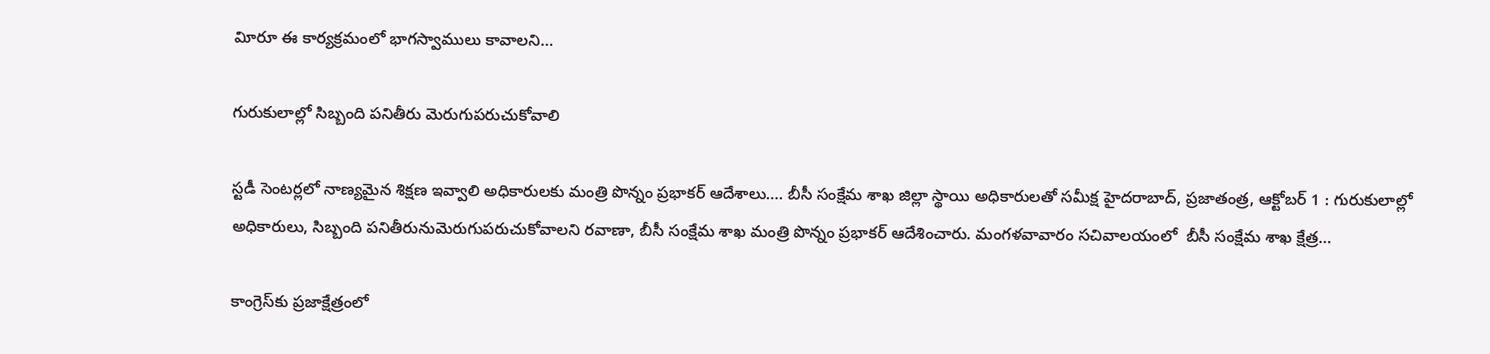విూరూ ఈ కార్యక్రమంలో భాగస్వాములు కావాలని…

గురుకులాల్లో సిబ్బంది పనితీరు మెరుగుపరుచుకోవాలి

స్టడీ సెంటర్లలో నాణ్యమైన శిక్షణ ఇవ్వాలి అధికారుల‌కు మంత్రి పొన్నం ప్రభాకర్ ఆదేశాలు…. బీసీ సంక్షేమ శాఖ జిల్లా స్థాయి అధికారులతో సమీక్ష హైద‌రాబాద్‌, ప్ర‌జాతంత్ర‌, ఆక్టోబ‌ర్ 1 : గురుకులాల్లో  అధికారులు, సిబ్బంది ప‌నితీరునుమెరుగుప‌రుచుకోవాల‌ని ర‌వాణా, బీసీ సంక్షేమ శాఖ మంత్రి పొన్నం ప్ర‌భాక‌ర్ ఆదేశించారు. మంగ‌ళ‌వావారం స‌చివాల‌యంలో  బీసీ సంక్షేమ శాఖ క్షేత్ర…

కాంగ్రెస్‌కు ప్రజాక్షేత్రంలో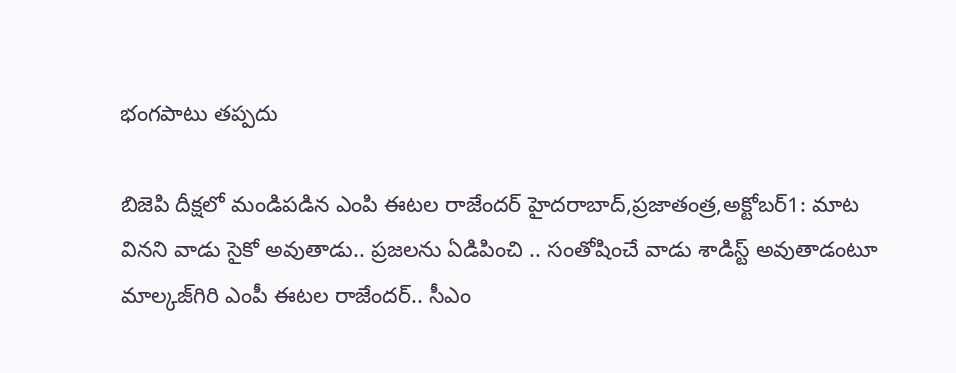భంగపాటు తప్పదు

బిజెపి దీక్షలో మండిప‌డిన‌ ఎంపి ఈటల రాజేందర్‌ హైదరాబాద్‌,ప్రజాతంత్ర,అక్టోబర్‌1: మాట వినని వాడు సైకో అవుతాడు.. ప్రజలను ఏడిపించి .. సంతోషించే వాడు శాడిస్ట్ అవుతాడంటూ మాల్కజ్‌గిరి ఎంపీ ఈటల రాజేందర్.. సీఎం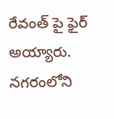రేవంత్ పై ఫైర్ అయ్యారు. నగరంలోని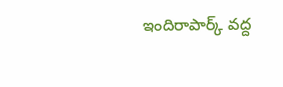ఇందిరాపార్క్ ‌వద్ద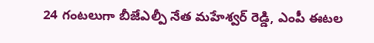24 గంటలుగా బీజేఎల్పీ నేత మహేశ్వర్‌ రెడ్డి, ఎంపీ ఈటల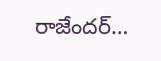రాజేందర్‌…